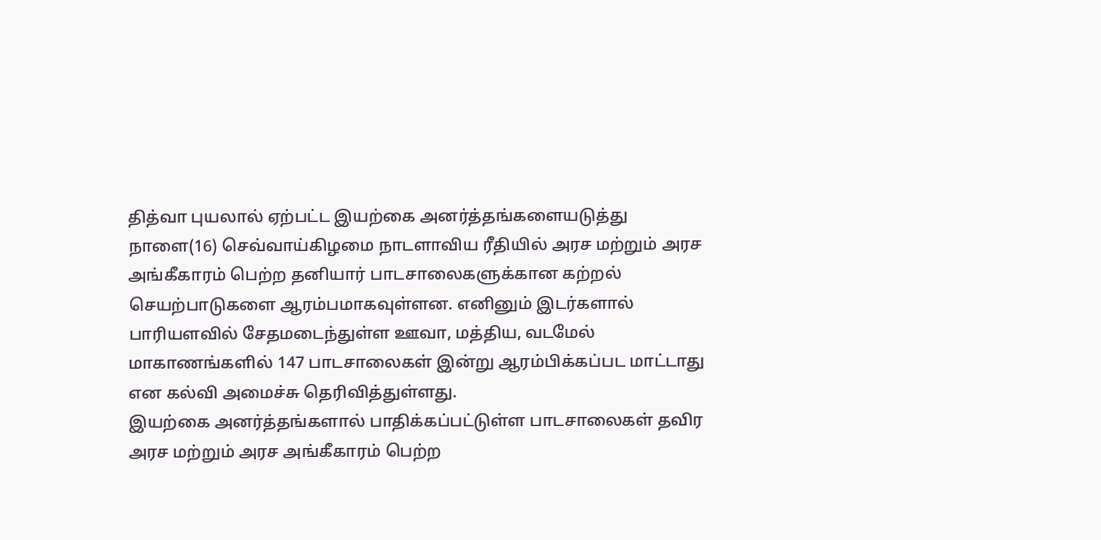தித்வா புயலால் ஏற்பட்ட இயற்கை அனர்த்தங்களையடுத்து நாளை(16) செவ்வாய்கிழமை நாடளாவிய ரீதியில் அரச மற்றும் அரச அங்கீகாரம் பெற்ற தனியார் பாடசாலைகளுக்கான கற்றல் செயற்பாடுகளை ஆரம்பமாகவுள்ளன. எனினும் இடர்களால் பாரியளவில் சேதமடைந்துள்ள ஊவா, மத்திய, வடமேல் மாகாணங்களில் 147 பாடசாலைகள் இன்று ஆரம்பிக்கப்பட மாட்டாது என கல்வி அமைச்சு தெரிவித்துள்ளது.
இயற்கை அனர்த்தங்களால் பாதிக்கப்பட்டுள்ள பாடசாலைகள் தவிர அரச மற்றும் அரச அங்கீகாரம் பெற்ற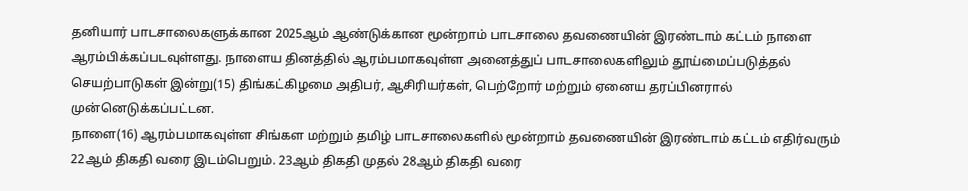தனியார் பாடசாலைகளுக்கான 2025ஆம் ஆண்டுக்கான மூன்றாம் பாடசாலை தவணையின் இரண்டாம் கட்டம் நாளை ஆரம்பிக்கப்படவுள்ளது. நாளைய தினத்தில் ஆரம்பமாகவுள்ள அனைத்துப் பாடசாலைகளிலும் தூய்மைப்படுத்தல் செயற்பாடுகள் இன்று(15) திங்கட்கிழமை அதிபர், ஆசிரியர்கள், பெற்றோர் மற்றும் ஏனைய தரப்பினரால் முன்னெடுக்கப்பட்டன.
நாளை(16) ஆரம்பமாகவுள்ள சிங்கள மற்றும் தமிழ் பாடசாலைகளில் மூன்றாம் தவணையின் இரண்டாம் கட்டம் எதிர்வரும் 22ஆம் திகதி வரை இடம்பெறும். 23ஆம் திகதி முதல் 28ஆம் திகதி வரை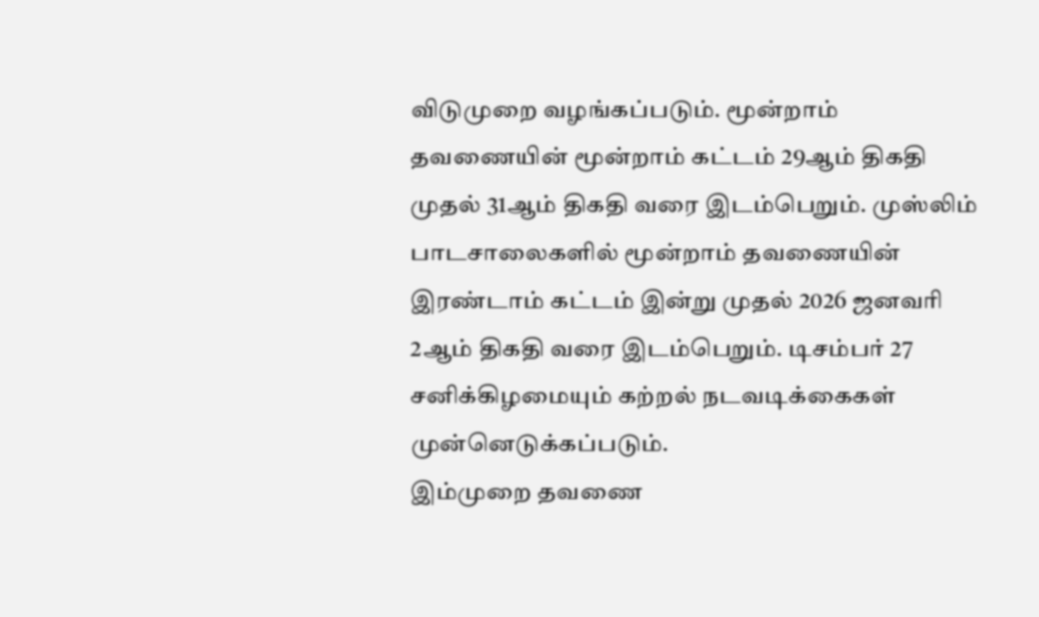விடுமுறை வழங்கப்படும். மூன்றாம் தவணையின் மூன்றாம் கட்டம் 29ஆம் திகதி முதல் 31ஆம் திகதி வரை இடம்பெறும். முஸ்லிம் பாடசாலைகளில் மூன்றாம் தவணையின் இரண்டாம் கட்டம் இன்று முதல் 2026 ஜனவரி 2ஆம் திகதி வரை இடம்பெறும். டிசம்பர் 27 சனிக்கிழமையும் கற்றல் நடவடிக்கைகள் முன்னெடுக்கப்படும்.
இம்முறை தவணை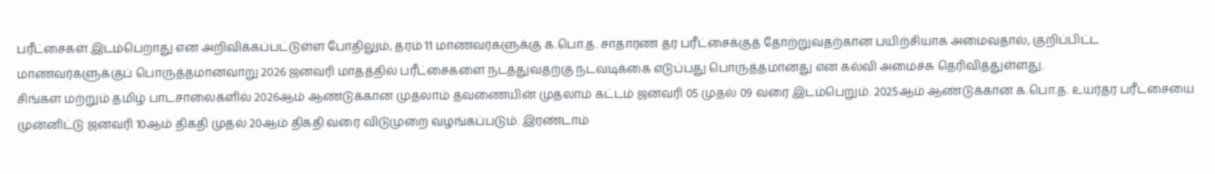பரீட்சைகள் இடம்பெறாது என அறிவிக்கப்பட்டுள்ள போதிலும், தரம் 11 மாணவர்களுக்கு க.பொ.த. சாதாரண தர பரீட்சைக்குத் தோற்றுவதற்கான பயிற்சியாக அமைவதால், குறிப்பிட்ட மாணவர்களுக்குப் பொருத்தமானவாறு 2026 ஜனவரி மாதத்தில் பரீட்சைகளை நடத்துவதற்கு நடவடிக்கை எடுப்பது பொருத்தமானது என கல்வி அமைச்சு தெரிவித்துள்ளது.
சிங்கள மற்றும் தமிழ் பாடசாலைகளில் 2026ஆம் ஆண்டுக்கான முதலாம் தவணையின் முதலாம் கட்டம் ஜனவரி 05 முதல் 09 வரை இடம்பெறும். 2025ஆம் ஆண்டுக்கான க.பொ.த. உயர்தர பரீட்சையை முன்னிட்டு ஜனவரி 10ஆம் திகதி முதல் 20ஆம் திகதி வரை விடுமுறை வழங்கப்படும். இரண்டாம்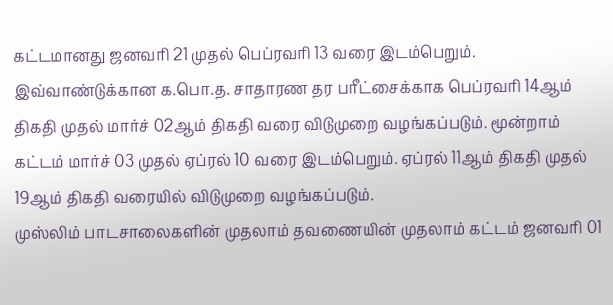கட்டமானது ஜனவரி 21 முதல் பெப்ரவரி 13 வரை இடம்பெறும். இவ்வாண்டுக்கான க.பொ.த. சாதாரண தர பரீட்சைக்காக பெப்ரவரி 14ஆம் திகதி முதல் மார்ச் 02ஆம் திகதி வரை விடுமுறை வழங்கப்படும். மூன்றாம் கட்டம் மார்ச் 03 முதல் ஏப்ரல் 10 வரை இடம்பெறும். ஏப்ரல் 11ஆம் திகதி முதல் 19ஆம் திகதி வரையில் விடுமுறை வழங்கப்படும்.
முஸ்லிம் பாடசாலைகளின் முதலாம் தவணையின் முதலாம் கட்டம் ஜனவரி 01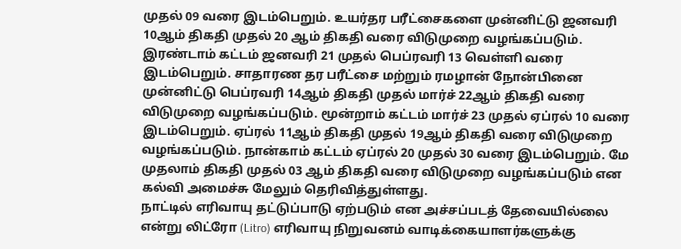முதல் 09 வரை இடம்பெறும். உயர்தர பரீட்சைகளை முன்னிட்டு ஜனவரி 10ஆம் திகதி முதல் 20 ஆம் திகதி வரை விடுமுறை வழங்கப்படும். இரண்டாம் கட்டம் ஜனவரி 21 முதல் பெப்ரவரி 13 வெள்ளி வரை இடம்பெறும். சாதாரண தர பரீட்சை மற்றும் ரமழான் நோன்பினை முன்னிட்டு பெப்ரவரி 14ஆம் திகதி முதல் மார்ச் 22ஆம் திகதி வரை விடுமுறை வழங்கப்படும். மூன்றாம் கட்டம் மார்ச் 23 முதல் ஏப்ரல் 10 வரை இடம்பெறும். ஏப்ரல் 11ஆம் திகதி முதல் 19ஆம் திகதி வரை விடுமுறை வழங்கப்படும். நான்காம் கட்டம் ஏப்ரல் 20 முதல் 30 வரை இடம்பெறும். மே முதலாம் திகதி முதல் 03 ஆம் திகதி வரை விடுமுறை வழங்கப்படும் என கல்வி அமைச்சு மேலும் தெரிவித்துள்ளது.
நாட்டில் எரிவாயு தட்டுப்பாடு ஏற்படும் என அச்சப்படத் தேவையில்லை என்று லிட்ரோ (Litro) எரிவாயு நிறுவனம் வாடிக்கையாளர்களுக்கு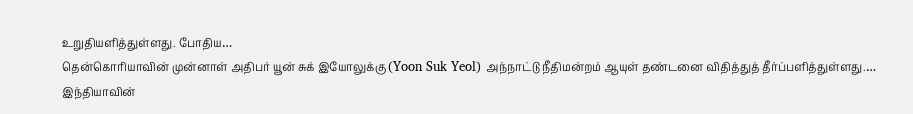உறுதியளித்துள்ளது. போதிய…
தென்கொரியாவின் முன்னாள் அதிபர் யூன் சுக் இயோலுக்கு (Yoon Suk Yeol) அந்நாட்டு நீதிமன்றம் ஆயுள் தண்டனை விதித்துத் தீர்ப்பளித்துள்ளது.…
இந்தியாவின்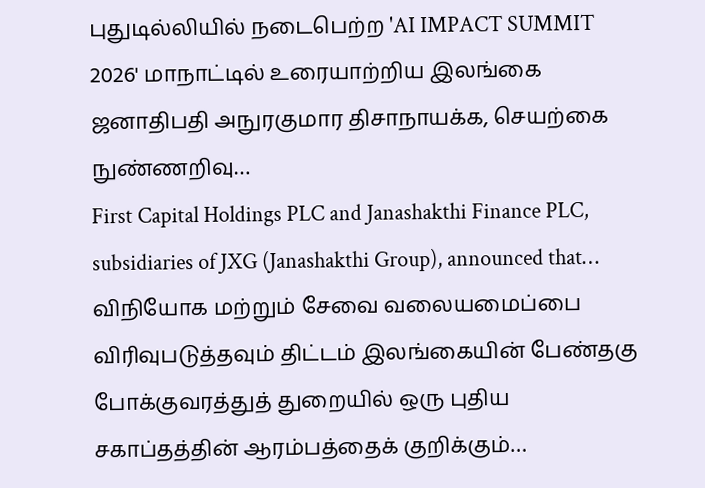புதுடில்லியில் நடைபெற்ற 'AI IMPACT SUMMIT 2026' மாநாட்டில் உரையாற்றிய இலங்கை ஜனாதிபதி அநுரகுமார திசாநாயக்க, செயற்கை நுண்ணறிவு…
First Capital Holdings PLC and Janashakthi Finance PLC, subsidiaries of JXG (Janashakthi Group), announced that…
விநியோக மற்றும் சேவை வலையமைப்பை விரிவுபடுத்தவும் திட்டம் இலங்கையின் பேண்தகு போக்குவரத்துத் துறையில் ஒரு புதிய சகாப்தத்தின் ஆரம்பத்தைக் குறிக்கும்…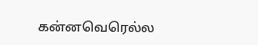கன்னவெரெல்ல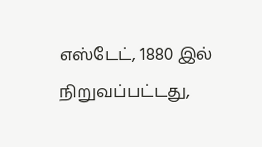எஸ்டேட், 1880 இல் நிறுவப்பட்டது,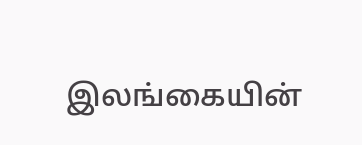இலங்கையின்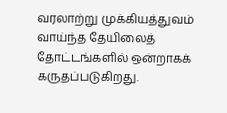வரலாற்று முக்கியத்துவம் வாய்ந்த தேயிலைத் தோட்டங்களில் ஒன்றாகக் கருதப்படுகிறது.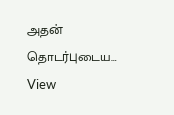அதன் தொடர்புடைய…
View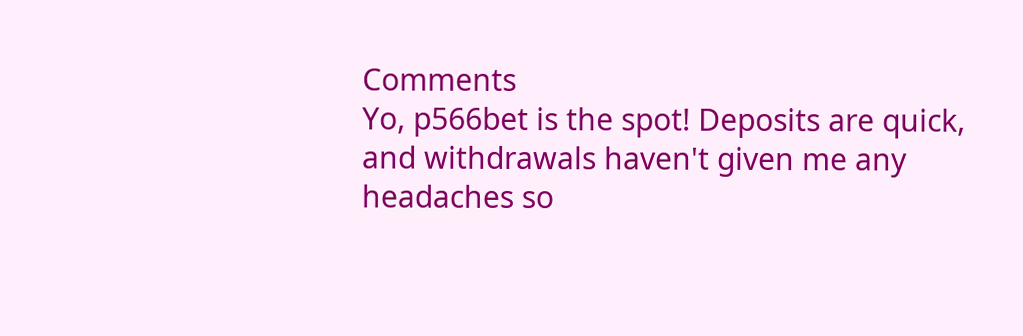Comments
Yo, p566bet is the spot! Deposits are quick, and withdrawals haven't given me any headaches so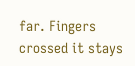far. Fingers crossed it stays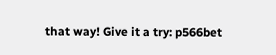that way! Give it a try: p566bet